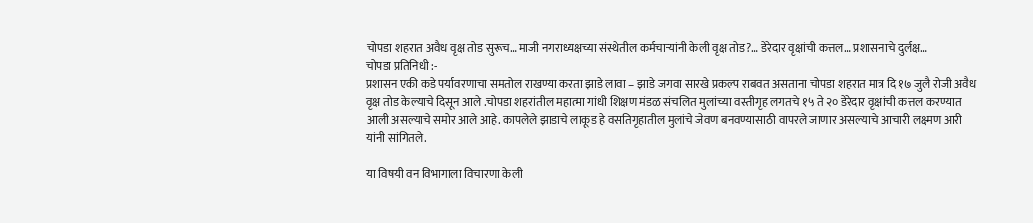चोपडा शहरात अवैध वृक्ष तोड सुरूच… माजी नगराध्यक्षच्या संस्थेतील कर्मचाऱ्यांनी केली वृक्ष तोड?… डेरेदार वृक्षांची कत्तल… प्रशासनाचे दुर्लक्ष…
चोपडा प्रतिनिधी :-
प्रशासन एकी कडे पर्यावरणाचा समतोल राखण्या करता झाडे लावा – झाडे जगवा सारखे प्रकल्प राबवत असताना चोपडा शहरात मात्र दि १७ जुलै रोजी अवैध वृक्ष तोड केल्याचे दिसून आले .चोपडा शहरांतील महात्मा गांधी शिक्षण मंडळ संचलित मुलांच्या वस्तीगृह लगतचे १५ ते २० डेरेदार वृक्षांची कत्तल करण्यात आली असल्याचे समोर आले आहे. कापलेले झाडाचे लाकूड हे वसतिगृहातील मुलांचे जेवण बनवण्यासाठी वापरले जाणार असल्याचे आचारी लक्ष्मण आरी यांनी सांगितले.

या विषयी वन विभागाला विचारणा केली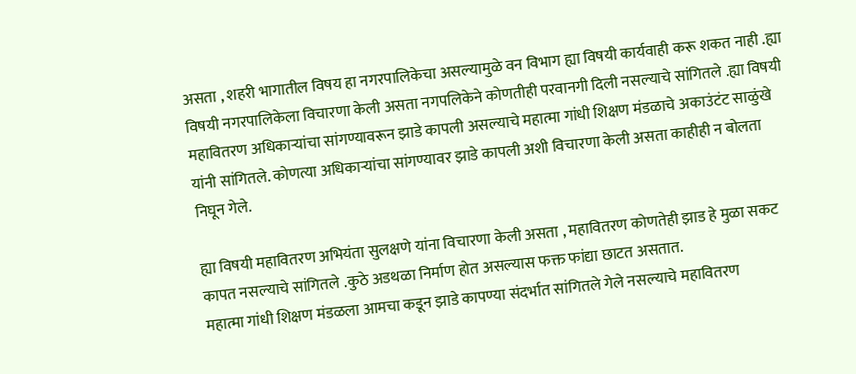असता , शहरी भागातील विषय हा नगरपालिकेचा असल्यामुळे वन विभाग ह्या विषयी कार्यवाही करू शकत नाही .ह्या विषयी नगरपालिकेला विचारणा केली असता नगपलिकेने कोणतीही परवानगी दिली नसल्याचे सांगितले .ह्या विषयी महावितरण अधिकाऱ्यांचा सांगण्यावरून झाडे कापली असल्याचे महात्मा गांधी शिक्षण मंडळाचे अकाउंटंट साळुंखे यांनी सांगितले. कोणत्या अधिकाऱ्यांचा सांगण्यावर झाडे कापली अशी विचारणा केली असता काहीही न बोलता निघून गेले.

ह्या विषयी महावितरण अभियंता सुलक्षणे यांना विचारणा केली असता , महावितरण कोणतेही झाड हे मुळा सकट कापत नसल्याचे सांगितले .कुठे अडथळा निर्माण होत असल्यास फक्त फांद्या छाटत असतात.
महात्मा गांधी शिक्षण मंडळला आमचा कडून झाडे कापण्या संदर्भात सांगितले गेले नसल्याचे महावितरण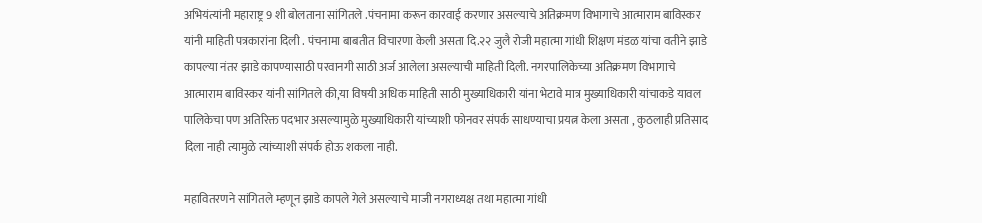अभियंत्यांनी महाराष्ट्र 9 शी बोलताना सांगितले .पंचनामा करून कारवाई करणार असल्याचे अतिक्रमण विभागाचे आत्माराम बाविस्कर यांनी माहिती पत्रकारांना दिली . पंचनामा बाबतीत विचारणा केली असता दि.२२ जुलै रोजी महात्मा गांधी शिक्षण मंडळ यांचा वतीने झाडे कापल्या नंतर झाडे कापण्यासाठी परवानगी साठी अर्ज आलेला असल्याची माहिती दिली. नगरपालिकेच्या अतिक्रमण विभागाचे आत्माराम बाविस्कर यांनी सांगितले की,या विषयी अधिक माहिती साठी मुख्याधिकारी यांना भेटावे मात्र मुख्याधिकारी यांचाकडे यावल पालिकेचा पण अतिरिक्त पदभार असल्यामुळे मुख्याधिकारी यांच्याशी फोनवर संपर्क साधण्याचा प्रयत्न केला असता , कुठलाही प्रतिसाद दिला नाही त्यामुळे त्यांच्याशी संपर्क होऊ शकला नाही.

महावितरणने सांगितले म्हणून झाडे कापले गेले असल्याचे माजी नगराध्यक्ष तथा महात्मा गांधी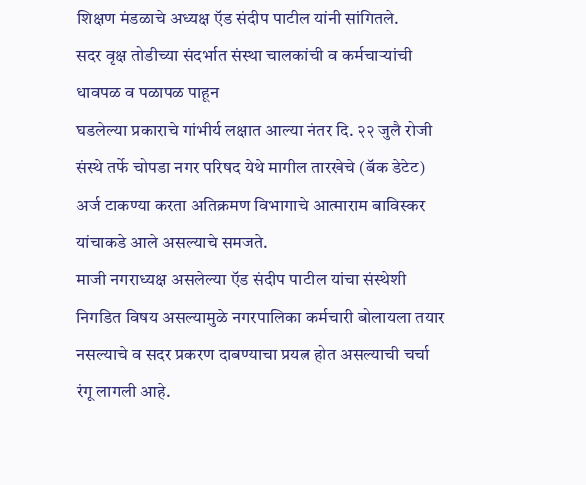शिक्षण मंडळाचे अध्यक्ष ऍड संदीप पाटील यांनी सांगितले.
सदर वृक्ष तोडीच्या संदर्भात संस्था चालकांची व कर्मचाऱ्यांची धावपळ व पळापळ पाहून
घडलेल्या प्रकाराचे गांभीर्य लक्षात आल्या नंतर दि. २२ जुलै रोजी संस्थे तर्फे चोपडा नगर परिषद येथे मागील तारखेचे (बॅक डेटेट) अर्ज टाकण्या करता अतिक्रमण विभागाचे आत्माराम बाविस्कर यांचाकडे आले असल्याचे समजते.
माजी नगराध्यक्ष असलेल्या ऍड संदीप पाटील यांचा संस्थेशी निगडित विषय असल्यामुळे नगरपालिका कर्मचारी बोलायला तयार नसल्याचे व सदर प्रकरण दाबण्याचा प्रयत्न होत असल्याची चर्चा रंगू लागली आहे.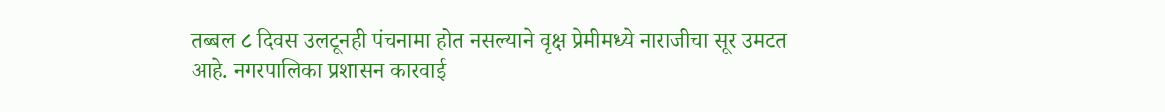तब्बल ८ दिवस उलटूनही पंचनामा होत नसल्याने वृक्ष प्रेमीमध्ये नाराजीचा सूर उमटत आहे. नगरपालिका प्रशासन कारवाई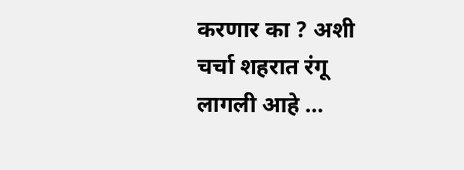करणार का ? अशी चर्चा शहरात रंगू लागली आहे …